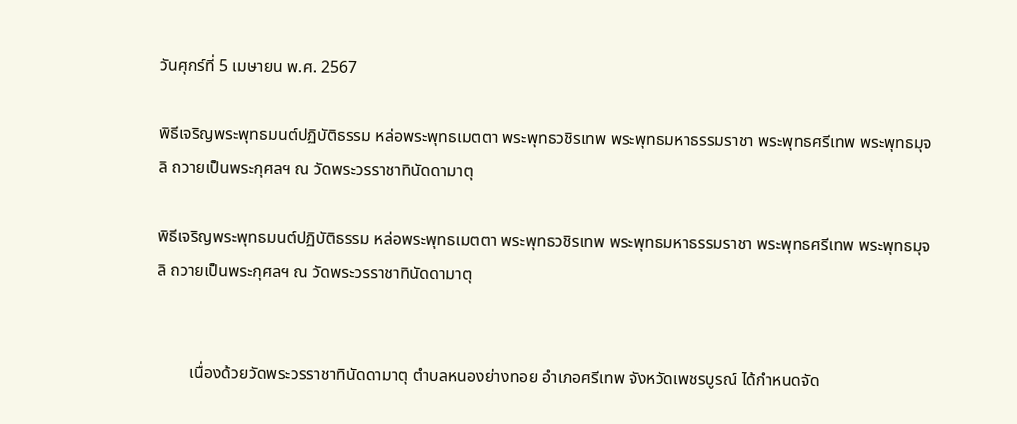วันศุกร์ที่ 5 เมษายน พ.ศ. 2567

พิธีเจริญพระพุทธมนต์ปฏิบัติธรรม หล่อพระพุทธเมตตา พระพุทธวชิรเทพ พระพุทธมหาธรรมราชา พระพุทธศรีเทพ พระพุทธมุจลิ ถวายเป็นพระกุศลฯ ณ วัดพระวรราชาทินัดดามาตุ

พิธีเจริญพระพุทธมนต์ปฏิบัติธรรม หล่อพระพุทธเมตตา พระพุทธวชิรเทพ พระพุทธมหาธรรมราชา พระพุทธศรีเทพ พระพุทธมุจลิ ถวายเป็นพระกุศลฯ ณ วัดพระวรราชาทินัดดามาตุ


        เนื่องด้วยวัดพระวรราชาทินัดดามาตุ ตำบลหนองย่างทอย อำเภอศรีเทพ จังหวัดเพชรบูรณ์ ได้กำหนดจัด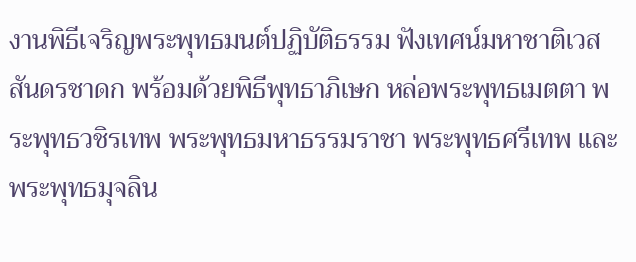งานพิธีเจริญพระพุทธมนต์ปฏิบัติธรรม ฟังเทศน์มหาชาติเวสสันดรชาดก พร้อมด้วยพิธีพุทธาภิเษก หล่อพระพุทธเมตตา พระพุทธวชิรเทพ พระพุทธมหาธรรมราชา พระพุทธศรีเทพ และพระพุทธมุจลิน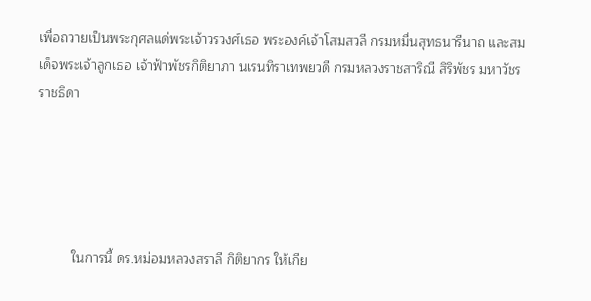เพื่อถวายเป็นพระกุศลแด่พระเจ้าวรวงศ์เธอ พระองค์เจ้าโสมสวลี กรมหมื่นสุทธนารีนาถ และสมเด็จพระเจ้าลูกเธอ เจ้าฟ้าพัชรกิติยาภา นเรนทิราเทพยวดี กรมหลวงราชสาริณี สิริพัชร มหาวัชรราชธิดา





         ในการนี้ ดร.หม่อมหลวงสราลี กิติยากร ให้เกีย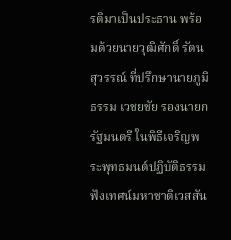รติมาเป็นประธาน พร้อมด้วยนายวุฒิศักดิ์ รัตนสุวรรณ์ ที่ปรึกษานายภูมิธรรม เวชยชัย รองนายกรัฐมนตรี ในพิธีเจริญพระพุทธมนต์ปฏิบัติธรรม ฟังเทศน์มหาชาติเวสสัน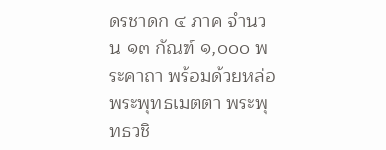ดรชาดก ๔ ภาค จำนวน ๑๓ กัณฑ์ ๑,๐๐๐ พระคาถา พร้อมด้วยหล่อพระพุทธเมตตา พระพุทธวชิ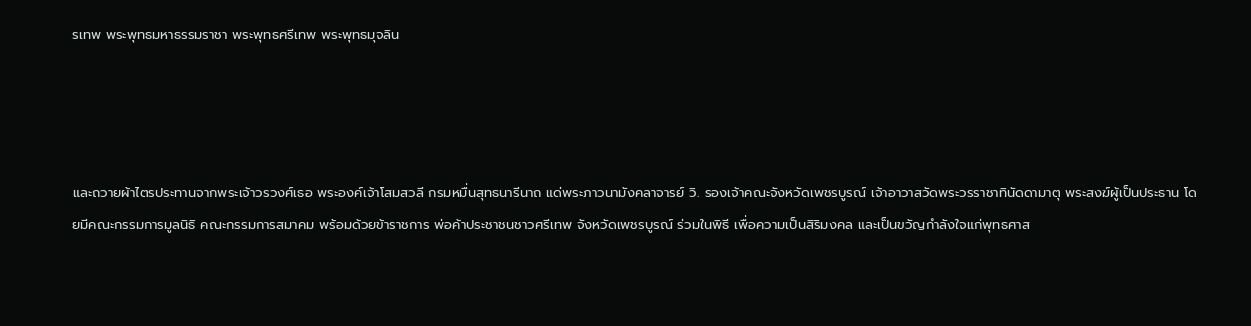รเทพ พระพุทธมหาธรรมราชา พระพุทธศรีเทพ พระพุทธมุจลิน




และถวายผ้าไตรประทานจากพระเจ้าวรวงศ์เธอ พระองค์เจ้าโสมสวลี กรมหมื่นสุทธนารีนาถ แด่พระภาวนามังคลาจารย์ วิ. รองเจ้าคณะจังหวัดเพชรบูรณ์ เจ้าอาวาสวัดพระวรราชาทินัดดามาตุ พระสงฆ์ผู้เป็นประธาน โดยมีคณะกรรมการมูลนิธิ คณะกรรมการสมาคม พร้อมด้วยข้าราชการ พ่อค้าประชาชนชาวศรีเทพ จังหวัดเพชรบูรณ์ ร่วมในพิธี เพื่อความเป็นสิริมงคล และเป็นขวัญกำลังใจแก่พุทธศาส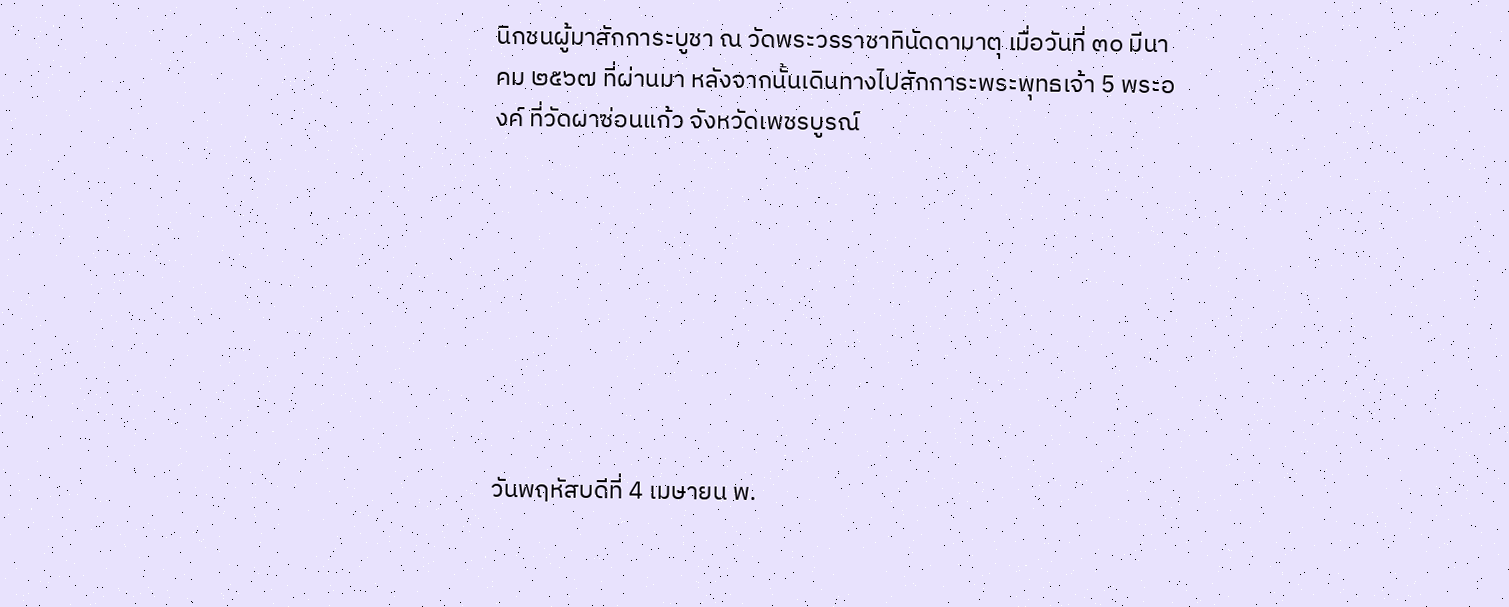นิกชนผู้มาสักการะบูชา ณ วัดพระวรราชาทินัดดามาตุ เมื่อวันที่ ๓๐ มีนาคม ๒๕๖๗ ที่ผ่านมา หลังจากนั้นเดินทางไปสักการะพระพุทธเจ้า 5 พระองค์ ที่วัดผาซ่อนแก้ว จังหวัดเพชรบูรณ์








วันพฤหัสบดีที่ 4 เมษายน พ.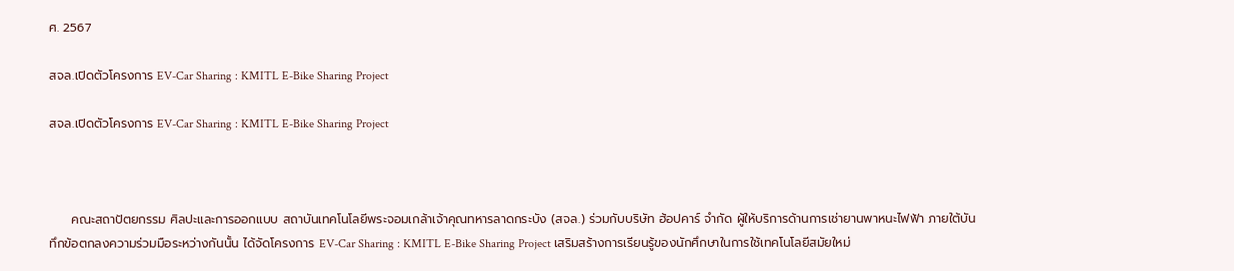ศ. 2567

สจล.เปิดตัวโครงการ EV-Car Sharing : KMITL E-Bike Sharing Project

สจล.เปิดตัวโครงการ EV-Car Sharing : KMITL E-Bike Sharing Project



     คณะสถาปัตยกรรม ศิลปะและการออกแบบ สถาบันเทคโนโลยีพระจอมเกล้าเจ้าคุณทหารลาดกระบัง (สจล.) ร่วมกับบริษัท ฮ้อปคาร์ จำกัด ผู้ให้บริการด้านการเช่ายานพาหนะไฟฟ้า ภายใต้บันทึกข้อตกลงความร่วมมือระหว่างกันนั้น ได้จัดโครงการ EV-Car Sharing : KMITL E-Bike Sharing Project เสริมสร้างการเรียนรู้ของนักศึกษาในการใช้เทคโนโลยีสมัยใหม่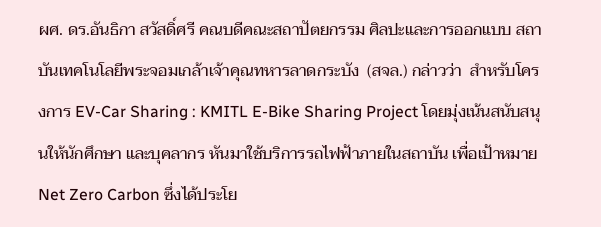ผศ. ดร.อันธิกา สวัสดิ์ศรี คณบดีคณะสถาปัตยกรรม ศิลปะและการออกแบบ สถาบันเทคโนโลยีพระจอมเกล้าเจ้าคุณทหารลาดกระบัง  (สจล.) กล่าวว่า  สำหรับโครงการ EV-Car Sharing : KMITL E-Bike Sharing Project โดยมุ่งเน้นสนับสนุนให้นักศึกษา และบุคลากร หันมาใช้บริการรถไฟฟ้าภายในสถาบัน เพื่อเป้าหมาย Net Zero Carbon ซึ่งได้ประโย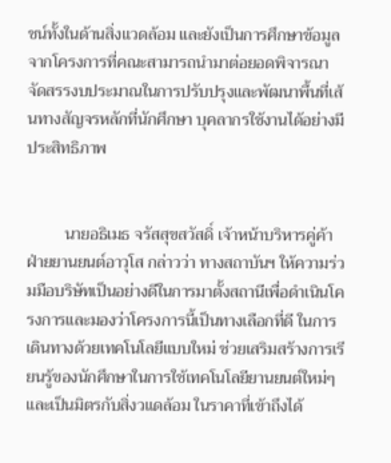ชน์ทั้งในด้านสิ่งแวดล้อม และยังเป็นการศึกษาข้อมูลจากโครงการที่คณะสามารถนํามาต่อยอดพิจารณาจัดสรรงบประมาณในการปรับปรุงและพัฒนาพื้นที่เส้นทางสัญจรหลักที่นักศึกษา บุคลากรใช้งานได้อย่างมีประสิทธิภาพ


         นายอธิเมธ จรัสสุขสวัสดิ์ เจ้าหน้าบริหารคู่ค้าฝ่ายยานยนต์อาวุโส กล่าวว่า ทางสถาบันฯ ให้ความร่วมมือบริษัทเป็นอย่างดีในการมาตั้งสถานีเพื่อดำเนินโครงการและมองว่าโครงการนี้เป็นทางเลือกที่ดี ในการเดินทางด้วยเทคโนโลยีแบบใหม่ ช่วยเสริมสร้างการเรียนรู้ของนักศึกษาในการใช้เทคโนโลยียานยนต์ใหม่ๆ และเป็นมิตรกับสิ่งวแดล้อม ในราคาที่เข้าถึงได้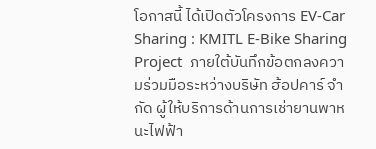โอกาสนี้ ได้เปิดตัวโครงการ EV-Car Sharing : KMITL E-Bike Sharing Project  ภายใต้บันทึกข้อตกลงความร่วมมือระหว่างบริษัท ฮ้อปคาร์ จำกัด ผู้ให้บริการด้านการเช่ายานพาหนะไฟฟ้า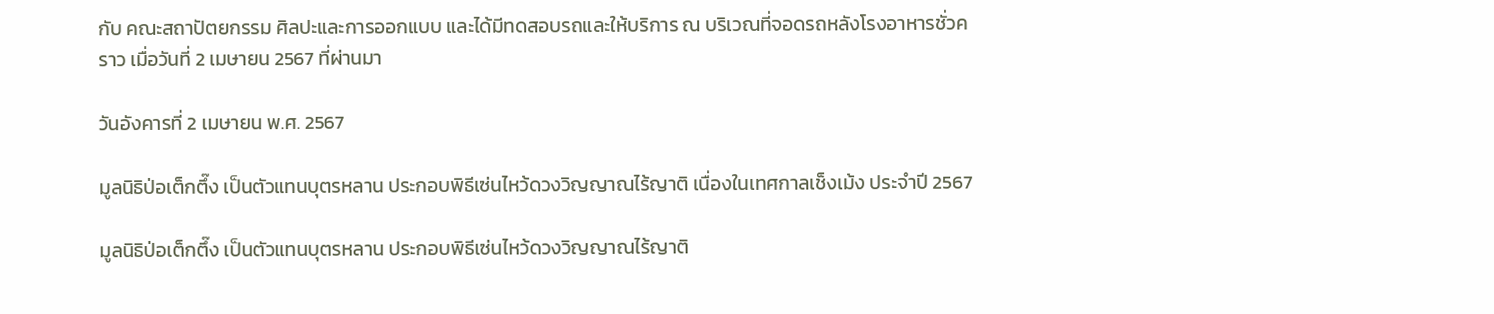กับ คณะสถาปัตยกรรม ศิลปะและการออกแบบ และได้มีทดสอบรถและให้บริการ ณ บริเวณที่จอดรถหลังโรงอาหารชั่วคราว เมื่อวันที่ 2 เมษายน 2567 ที่ผ่านมา

วันอังคารที่ 2 เมษายน พ.ศ. 2567

มูลนิธิป่อเต็กตึ๊ง เป็นตัวแทนบุตรหลาน ประกอบพิธีเซ่นไหว้ดวงวิญญาณไร้ญาติ เนื่องในเทศกาลเช็งเม้ง ประจำปี 2567

มูลนิธิป่อเต็กตึ๊ง เป็นตัวแทนบุตรหลาน ประกอบพิธีเซ่นไหว้ดวงวิญญาณไร้ญาติ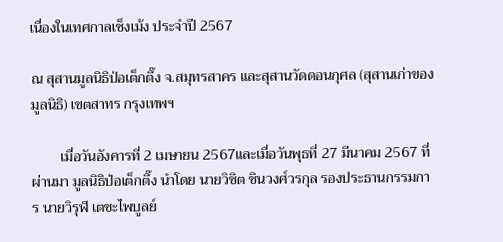เนื่องในเทศกาลเช็งเม้ง ประจำปี 2567

ณ สุสานมูลนิธิป่อเต็กตึ๊ง จ.สมุทรสาคร และสุสานวัดดอนกุศล (สุสานเก่าของมูลนิธิ) เขตสาทร กรุงเทพฯ

        เมื่อวันอังคารที่ 2 เมษายน 2567และเมื่อวันพุธที่ 27 มีนาคม 2567 ที่ผ่านมา มูลนิธิป่อเต็กตึ๊ง นำโดย นายวิชิต ชินวงศ์วรกุล รองประธานกรรมการ นายวิรุฬ เตชะไพบูลย์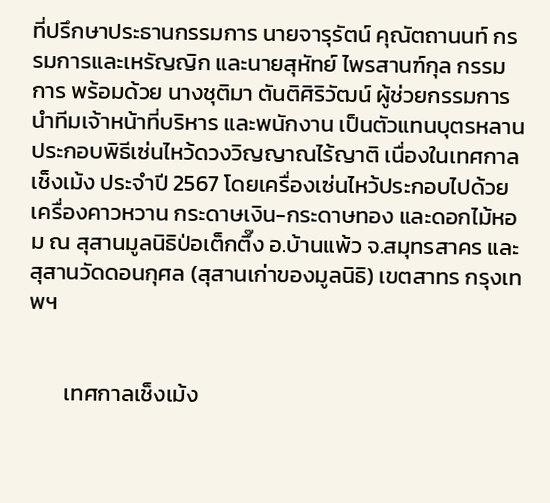ที่ปรึกษาประธานกรรมการ นายจารุรัตน์ คุณัตถานนท์ กรรมการและเหรัญญิก และนายสุหัทย์ ไพรสานฑ์กุล กรรมการ พร้อมด้วย นางชุติมา ตันติศิริวัฒน์ ผู้ช่วยกรรมการ  นำทีมเจ้าหน้าที่บริหาร และพนักงาน เป็นตัวแทนบุตรหลาน ประกอบพิธีเซ่นไหว้ดวงวิญญาณไร้ญาติ เนื่องในเทศกาลเช็งเม้ง ประจำปี 2567 โดยเครื่องเซ่นไหว้ประกอบไปด้วย เครื่องคาวหวาน กระดาษเงิน-กระดาษทอง และดอกไม้หอม ณ สุสานมูลนิธิป่อเต็กตึ๊ง อ.บ้านแพ้ว จ.สมุทรสาคร และ สุสานวัดดอนกุศล (สุสานเก่าของมูลนิธิ) เขตสาทร กรุงเทพฯ


       เทศกาลเช็งเม้ง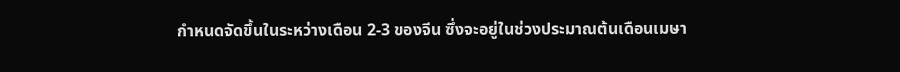กำหนดจัดขึ้นในระหว่างเดือน 2-3 ของจีน ซึ่งจะอยู่ในช่วงประมาณต้นเดือนเมษา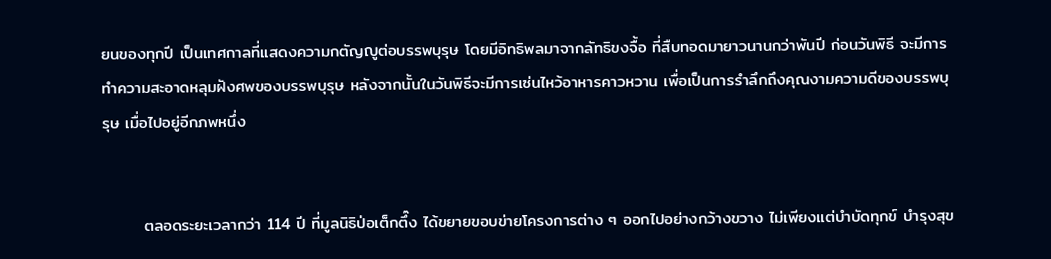ยนของทุกปี เป็นเทศกาลที่แสดงความกตัญญูต่อบรรพบุรุษ โดยมีอิทธิพลมาจากลัทธิขงจื้อ ที่สืบทอดมายาวนานกว่าพันปี ก่อนวันพิธี จะมีการทำความสะอาดหลุมฝังศพของบรรพบุรุษ หลังจากนั้นในวันพิธีจะมีการเซ่นไหว้อาหารคาวหวาน เพื่อเป็นการรำลึกถึงคุณงามความดีของบรรพบุรุษ เมื่อไปอยู่อีกภพหนึ่ง


       ตลอดระยะเวลากว่า 114 ปี ที่มูลนิธิป่อเต็กตึ๊ง ได้ขยายขอบข่ายโครงการต่าง ๆ ออกไปอย่างกว้างขวาง ไม่เพียงแต่บำบัดทุกข์ บำรุงสุข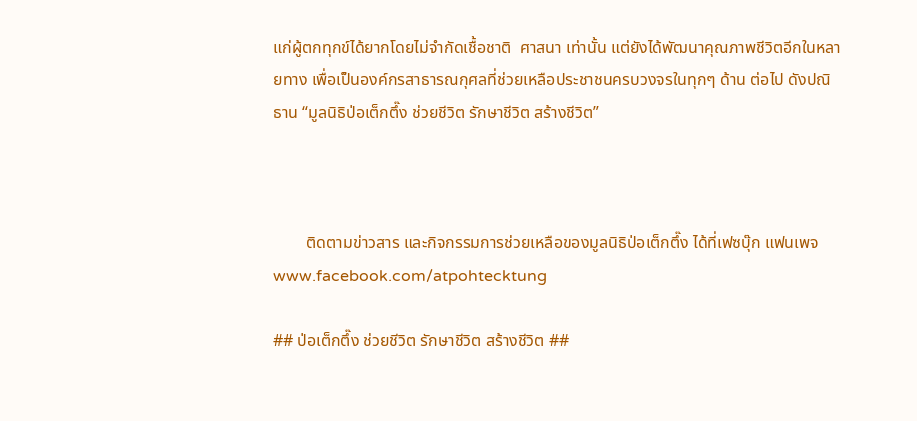แก่ผู้ตกทุกข์ได้ยากโดยไม่จำกัดเชื้อชาติ  ศาสนา เท่านั้น แต่ยังได้พัฒนาคุณภาพชีวิตอีกในหลายทาง เพื่อเป็นองค์กรสาธารณกุศลที่ช่วยเหลือประชาชนครบวงจรในทุกๆ ด้าน ต่อไป ดังปณิธาน “มูลนิธิป่อเต็กตึ๊ง ช่วยชีวิต รักษาชีวิต สร้างชีวิต”



        ติดตามข่าวสาร และกิจกรรมการช่วยเหลือของมูลนิธิป่อเต็กตึ๊ง ได้ที่เฟซบุ๊ก แฟนเพจ www.facebook.com/atpohtecktung

## ป่อเต็กตึ๊ง ช่วยชีวิต รักษาชีวิต สร้างชีวิต ##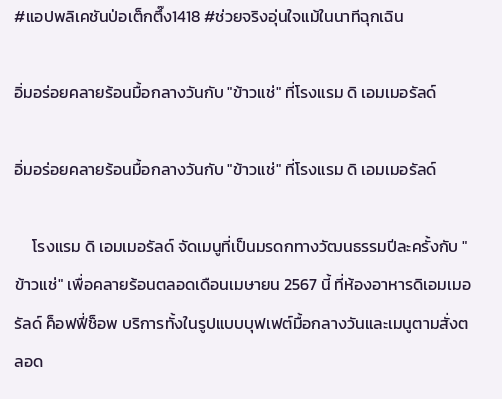#แอปพลิเคชันป่อเต็กตึ๊ง1418 #ช่วยจริงอุ่นใจแม้ในนาทีฉุกเฉิน

อิ่มอร่อยคลายร้อนมื้อกลางวันกับ "ข้าวแช่" ที่โรงแรม ดิ เอมเมอรัลด์

อิ่มอร่อยคลายร้อนมื้อกลางวันกับ "ข้าวแช่" ที่โรงแรม ดิ เอมเมอรัลด์

     โรงแรม ดิ เอมเมอรัลด์ จัดเมนูที่เป็นมรดกทางวัฒนธรรมปีละครั้งกับ "ข้าวแช่" เพื่อคลายร้อนตลอดเดือนเมษายน 2567 นี้ ที่ห้องอาหารดิเอมเมอรัลด์ ค็อฟฟี่ช็อพ บริการทั้งในรูปแบบบุฟเฟต์มื้อกลางวันและเมนูตามสั่งตลอด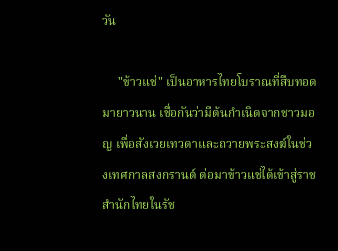วัน

     "ข้าวแช่" เป็นอาหารไทยโบราณที่สืบทอดมายาวนาน เชื่อกันว่ามีต้นกำเนิดจากชาวมอญ เพื่อสังเวยเทวดาและถวายพระสงฆ์ในช่วงเทศกาลสงกรานต์ ต่อมาข้าวแช่ได้เข้าสู่ราชสำนักไทยในรัช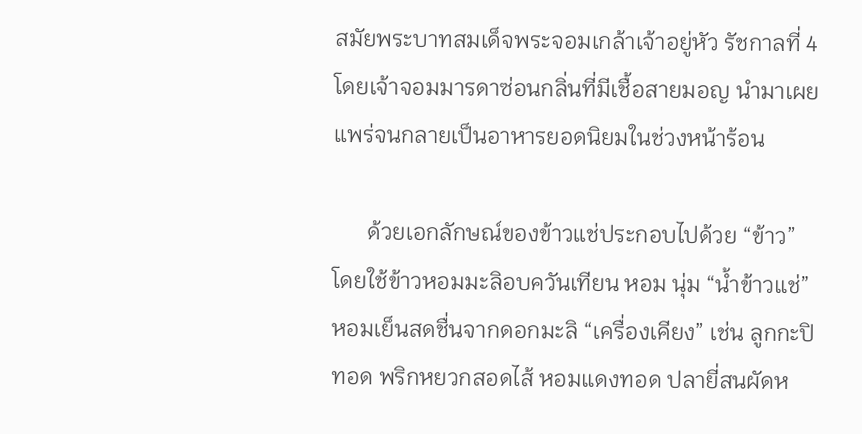สมัยพระบาทสมเด็จพระจอมเกล้าเจ้าอยู่หัว รัชกาลที่ 4 โดยเจ้าจอมมารดาซ่อนกลิ่นที่มีเชื้อสายมอญ นำมาเผยแพร่จนกลายเป็นอาหารยอดนิยมในช่วงหน้าร้อน

      ด้วยเอกลักษณ์ของข้าวแช่ประกอบไปด้วย “ข้าว” โดยใช้ข้าวหอมมะลิอบควันเทียน หอม นุ่ม “น้ำข้าวแช่” หอมเย็นสดชื่นจากดอกมะลิ “เครื่องเคียง” เช่น ลูกกะปิทอด พริกหยวกสอดไส้ หอมแดงทอด ปลายี่สนผัดห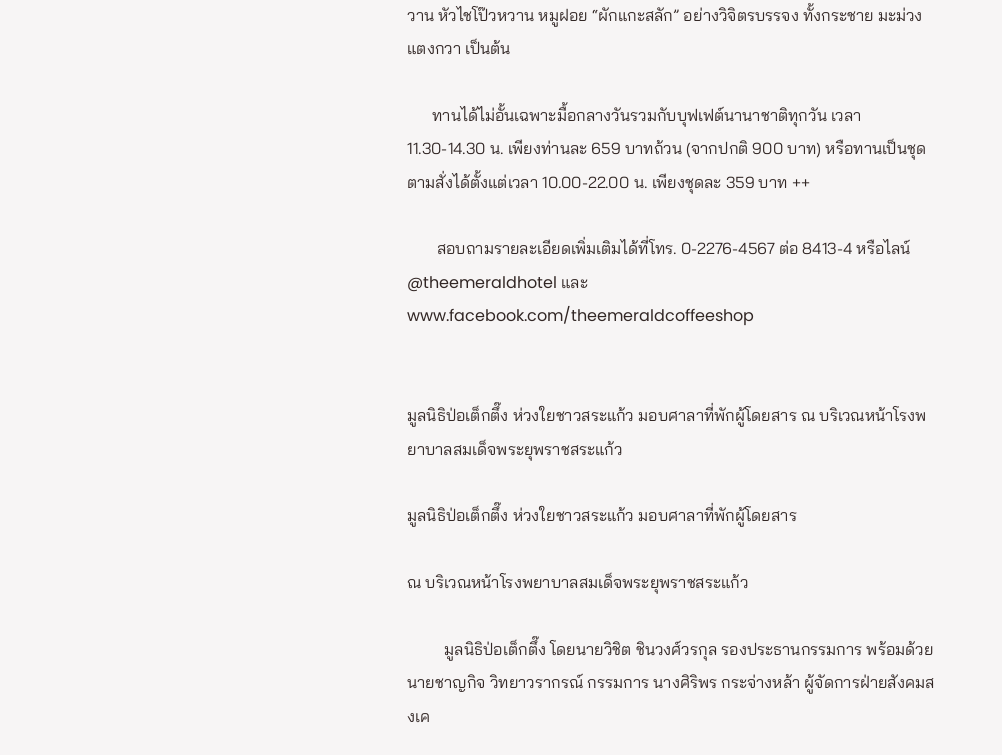วาน หัวไชโป๊วหวาน หมูฝอย “ผักแกะสลัก” อย่างวิจิตรบรรจง ทั้งกระชาย มะม่วง แตงกวา เป็นต้น

      ทานได้ไม่อั้นเฉพาะมื้อกลางวันรวมกับบุฟเฟต์นานาชาติทุกวัน เวลา 11.30-14.30 น. เพียงท่านละ 659 บาทถ้วน (จากปกติ 900 บาท) หรือทานเป็นชุดตามสั่งได้ตั้งแต่เวลา 10.00-22.00 น. เพียงชุดละ 359 บาท ++

       สอบถามรายละเอียดเพิ่มเติมได้ที่โทร. 0-2276-4567 ต่อ 8413-4 หรือไลน์ @theemeraldhotel และ www.facebook.com/theemeraldcoffeeshop


มูลนิธิป่อเต็กตึ๊ง ห่วงใยชาวสระแก้ว มอบศาลาที่พักผู้โดยสาร ณ บริเวณหน้าโรงพยาบาลสมเด็จพระยุพราชสระแก้ว

มูลนิธิป่อเต็กตึ๊ง ห่วงใยชาวสระแก้ว มอบศาลาที่พักผู้โดยสาร

ณ บริเวณหน้าโรงพยาบาลสมเด็จพระยุพราชสระแก้ว

         มูลนิธิป่อเต็กตึ๊ง โดยนายวิชิต ชินวงศ์วรกุล รองประธานกรรมการ พร้อมด้วย นายชาญกิจ วิทยาวรากรณ์ กรรมการ นางศิริพร กระจ่างหล้า ผู้จัดการฝ่ายสังคมสงเค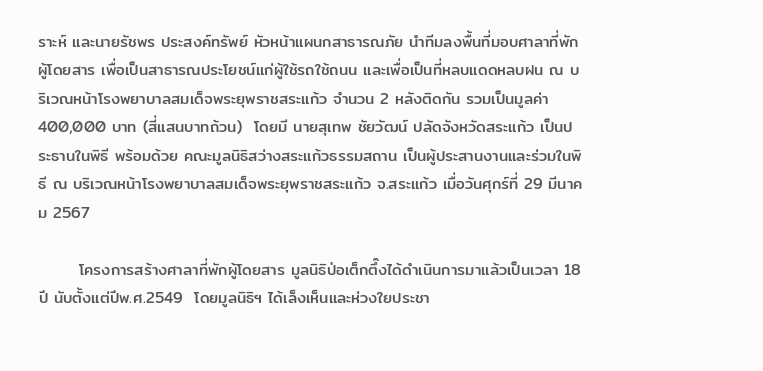ราะห์ และนายรัชพร ประสงค์ทรัพย์ หัวหน้าแผนกสาธารณภัย นำทีมลงพื้นที่มอบศาลาที่พักผู้โดยสาร เพื่อเป็นสาธารณประโยชน์แก่ผู้ใช้รถใช้ถนน และเพื่อเป็นที่หลบแดดหลบฝน ณ บริเวณหน้าโรงพยาบาลสมเด็จพระยุพราชสระแก้ว จำนวน 2 หลังติดกัน รวมเป็นมูลค่า 400,000 บาท (สี่แสนบาทถ้วน)  โดยมี นายสุเทพ ชัยวัฒน์ ปลัดจังหวัดสระแก้ว เป็นประธานในพิธี พร้อมด้วย คณะมูลนิธิสว่างสระแก้วธรรมสถาน เป็นผู้ประสานงานและร่วมในพิธี ณ บริเวณหน้าโรงพยาบาลสมเด็จพระยุพราชสระแก้ว จ.สระแก้ว เมื่อวันศุกร์ที่ 29 มีนาคม 2567

       โครงการสร้างศาลาที่พักผู้โดยสาร มูลนิธิป่อเต็กตึ๊งได้ดำเนินการมาแล้วเป็นเวลา 18 ปี นับตั้งแต่ปีพ.ศ.2549  โดยมูลนิธิฯ ได้เล็งเห็นและห่วงใยประชา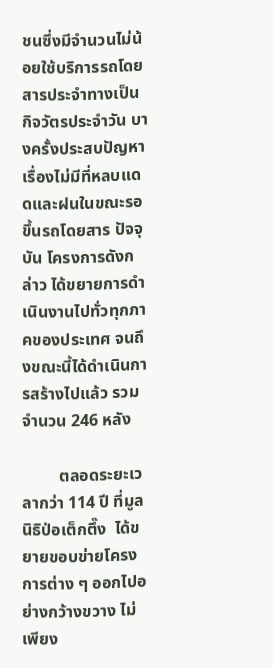ชนซึ่งมีจำนวนไม่น้อยใช้บริการรถโดยสารประจำทางเป็นกิจวัตรประจำวัน บางครั้งประสบปัญหา เรื่องไม่มีที่หลบแดดและฝนในขณะรอขึ้นรถโดยสาร ปัจจุบัน โครงการดังกล่าว ได้ขยายการดำเนินงานไปทั่วทุกภาคของประเทศ จนถึงขณะนี้ได้ดำเนินการสร้างไปแล้ว รวมจำนวน 246 หลัง

         ตลอดระยะเวลากว่า 114 ปี ที่มูลนิธิป่อเต็กตึ๊ง  ได้ขยายขอบข่ายโครงการต่าง ๆ ออกไปอย่างกว้างขวาง ไม่เพียง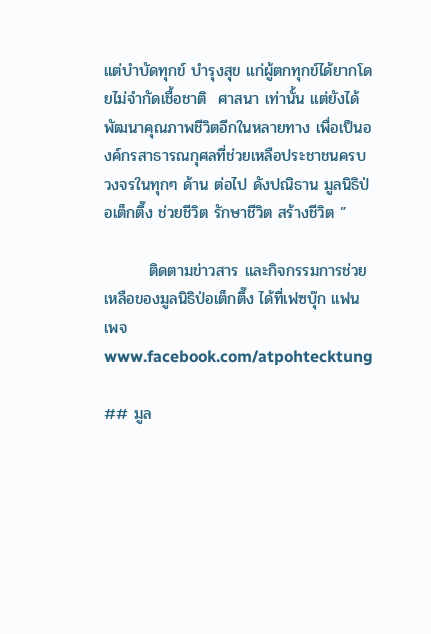แต่บำบัดทุกข์ บำรุงสุข แก่ผู้ตกทุกข์ได้ยากโดยไม่จำกัดเชื้อชาติ  ศาสนา เท่านั้น แต่ยังได้พัฒนาคุณภาพชีวิตอีกในหลายทาง เพื่อเป็นองค์กรสาธารณกุศลที่ช่วยเหลือประชาชนครบวงจรในทุกๆ ด้าน ต่อไป ดังปณิธาน มูลนิธิป่อเต็กตึ๊ง ช่วยชีวิต รักษาชีวิต สร้างชีวิต ”

        ติดตามข่าวสาร และกิจกรรมการช่วยเหลือของมูลนิธิป่อเต็กตึ๊ง ได้ที่เฟซบุ๊ก แฟนเพจ www.facebook.com/atpohtecktung

## มูล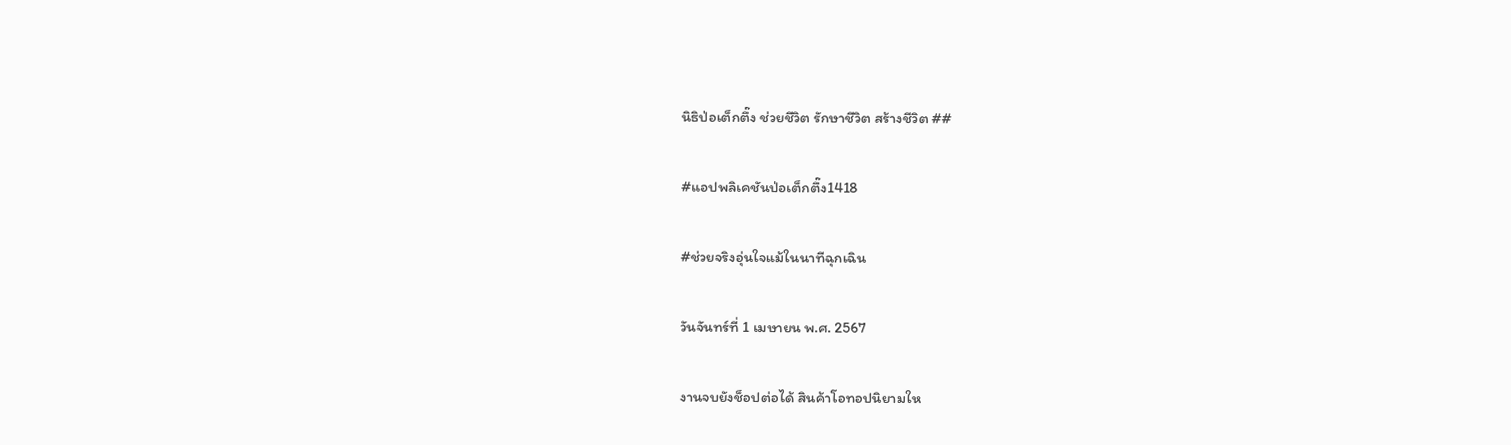นิธิป่อเต็กตึ๊ง ช่วยชีวิต รักษาชีวิต สร้างชีวิต ##

#แอปพลิเคชันป่อเต็กตึ๊ง1418

#ช่วยจริงอุ่นใจแม้ในนาทีฉุกเฉิน

วันจันทร์ที่ 1 เมษายน พ.ศ. 2567

งานจบยังช็อปต่อได้ สินค้าโอทอปนิยามให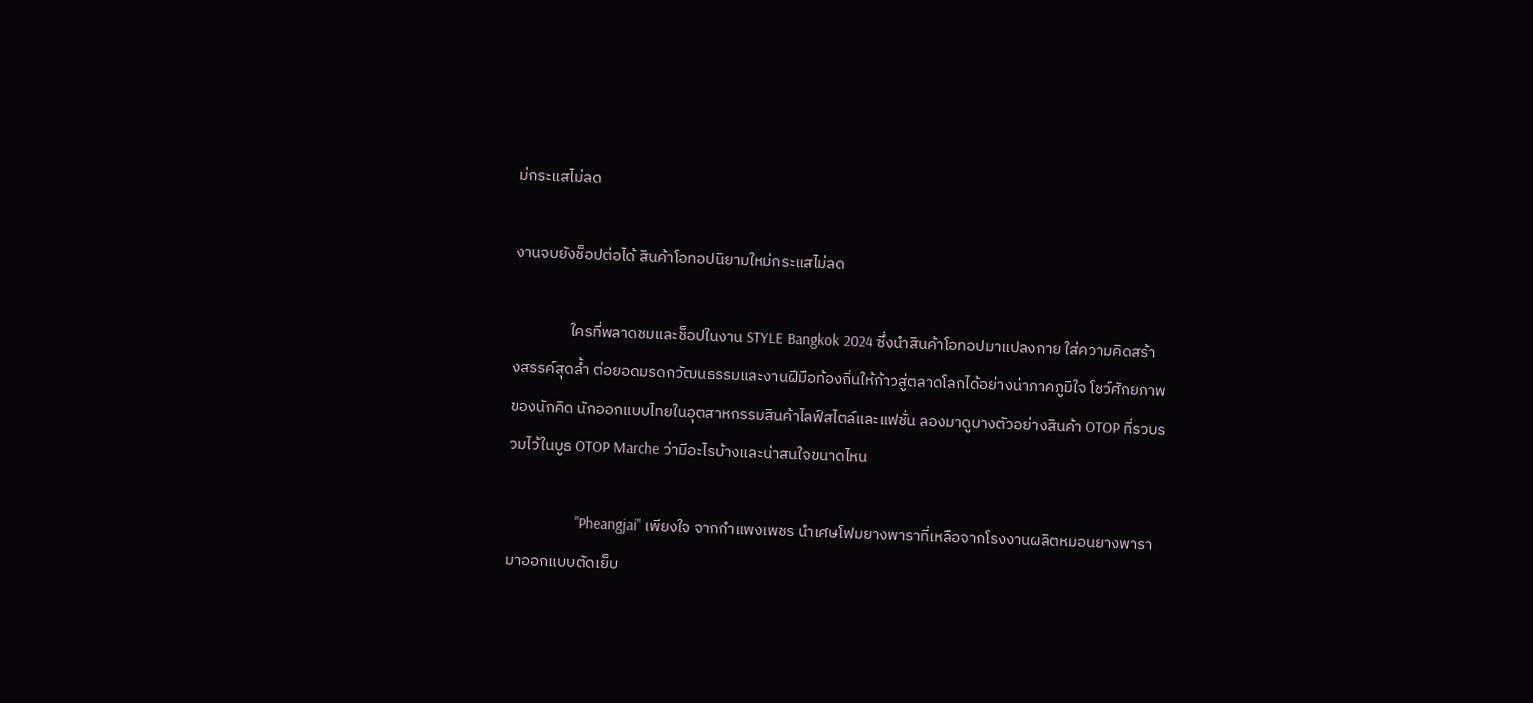ม่กระแสไม่ลด

งานจบยังช็อปต่อได้ สินค้าโอทอปนิยามใหม่กระแสไม่ลด

                ใครที่พลาดชมและช็อปในงาน STYLE Bangkok 2024 ซึ่งนำสินค้าโอทอปมาแปลงกาย ใส่ความคิดสร้างสรรค์สุดล้ำ ต่อยอดมรดกวัฒนธรรมและงานฝีมือท้องถิ่นให้ก้าวสู่ตลาดโลกได้อย่างน่าภาคภูมิใจ โชว์ศักยภาพของนักคิด นักออกแบบไทยในอุตสาหกรรมสินค้าไลฟ์สไตล์และแฟชั่น ลองมาดูบางตัวอย่างสินค้า OTOP ที่รวบรวมไว้ในบูธ OTOP Marche ว่ามีอะไรบ้างและน่าสนใจขนาดไหน

                 "Pheangjai" เพียงใจ จากกำแพงเพชร นำเศษโฟมยางพาราที่เหลือจากโรงงานผลิตหมอนยางพารามาออกแบบตัดเย็บ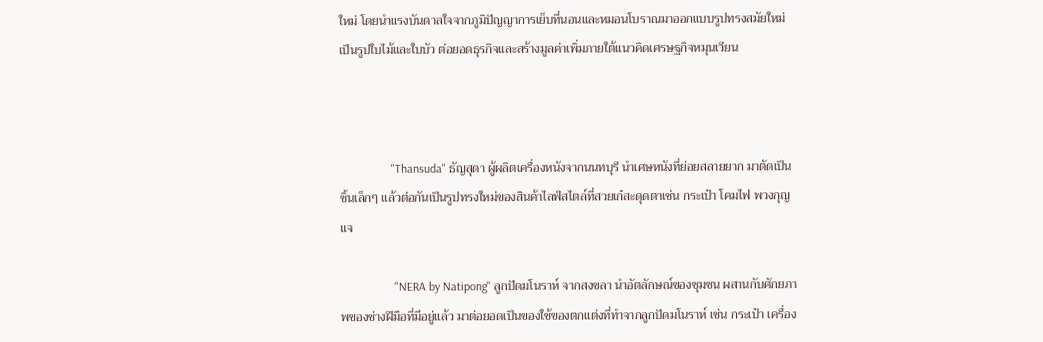ใหม่ โดยนำแรงบันดาลใจจากภูมิปัญญาการเย็บที่นอนและหมอนโบราณมาออกแบบรูปทรงสมัยใหม่ เป็นรูปใบไม้และใบบัว ต่อยอดธุรกิจและสร้างมูลค่าเพิ่มภายใต้แนวคิดเศรษฐกิจหมุนเวียน



                 "Thansuda" ธัญสุดา ผู้ผลิตเครื่องหนังจากนนทบุรี นำเศษหนังที่ย่อยสลายยาก มาตัดเป็นชิ้นเล็กๆ แล้วต่อกันเป็นรูปทรงใหม่ของสินค้าไลฟ์สไตล์ที่สวยเก๋สะดุดตาเช่น กระเป๋า โคมไฟ พวงกุญแจ

                  "NERA by Natipong" ลูกปัดมโนราห์ จากสงขลา นำอัตลักษณ์ของชุมชน ผสานกับศักยภาพของช่างฝีมือที่มีอยู่แล้ว มาต่อยอดเป็นของใช้ของตกแต่งที่ทำจากลูกปัดมโนราห์ เช่น กระเป๋า เครื่อง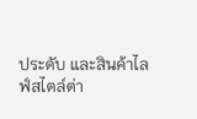ประดับ และสินค้าไลฟ์สไตล์ต่า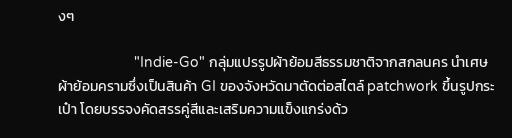งๆ

                   "Indie-Go" กลุ่มแปรรูปผ้าย้อมสีธรรมชาติจากสกลนคร นำเศษผ้าย้อมครามซึ่งเป็นสินค้า GI ของจังหวัดมาตัดต่อสไตล์ patchwork ขึ้นรูปกระเป๋า โดยบรรจงคัดสรรคู่สีและเสริมความแข็งแกร่งด้ว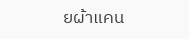ยผ้าแคน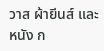วาส ผ้ายีนส์ และหนัง ก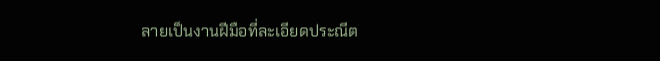ลายเป็นงานฝีมือที่ละเอียดประณีต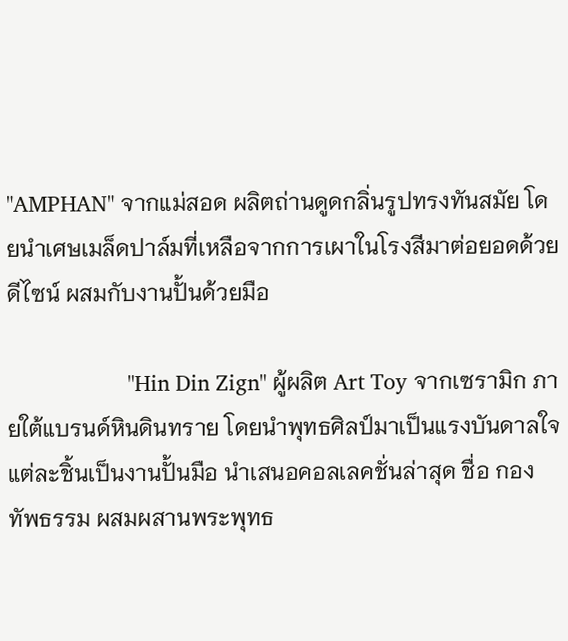"AMPHAN" จากแม่สอด ผลิตถ่านดูดกลิ่นรูปทรงทันสมัย โดยนำเศษเมล็ดปาล์มที่เหลือจากการเผาในโรงสีมาต่อยอดด้วยดีไซน์ ผสมกับงานปั้นด้วยมือ

                    "Hin Din Zign" ผู้ผลิต Art Toy จากเซรามิก ภายใต้แบรนด์หินดินทราย โดยนำพุทธศิลป์มาเป็นแรงบันดาลใจ แต่ละชิ้นเป็นงานปั้นมือ นำเสนอคอลเลคชั่นล่าสุด ชื่อ กองทัพธรรม ผสมผสานพระพุทธ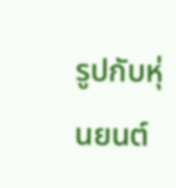รูปกับหุ่นยนต์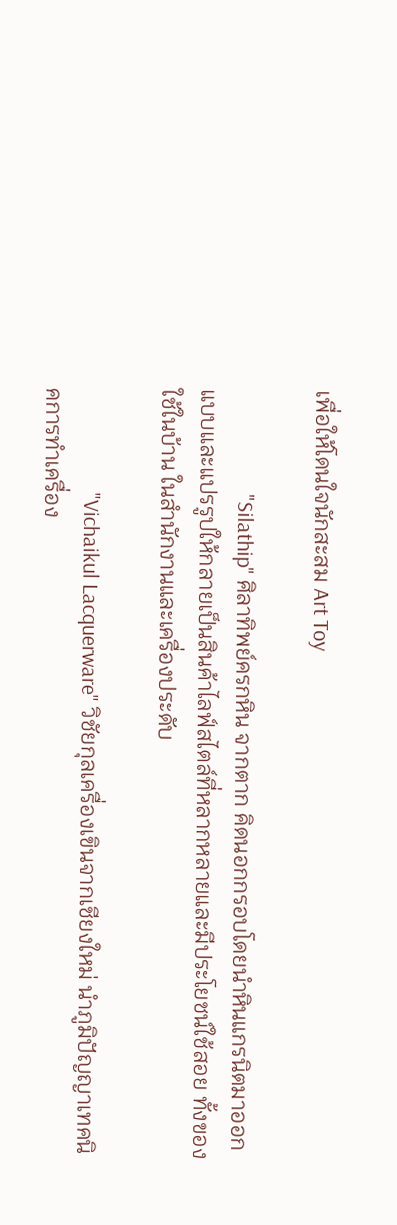เพื่อให้โดนใจนักสะสม Art Toy

                     "Silathip" ศิลาทิพย์ครกหิน จากตาก คิดนอกกรอบโดยนำหินแกรนิตมาออกแบบและแปรรูปให้กลายเป็นสินค้าไลฟ์สไตล์ที่หลากหลายและมีประโยชน์ใช้สอย ทั้งของใช้ในบ้าน ในสำนักงานและเครื่องประดับ

                     "Vichaikul Lacquerware" วิชัยกุลเครื่องเขินจากเชียงใหม่ นำภูมิปัญญาเทคนิคการทำเครื่อง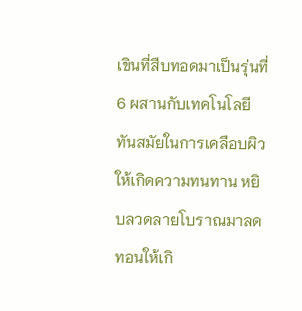เขินที่สืบทอดมาเป็นรุ่นที่ 6 ผสานกับเทคโนโลยีทันสมัยในการเคลือบผิวให้เกิดความทนทาน หยิบลวดลายโบราณมาลดทอนให้เกิ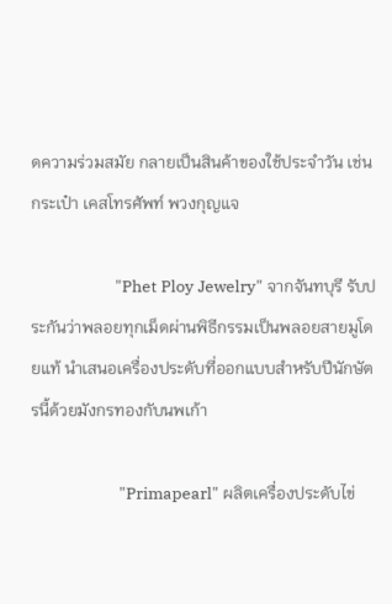ดความร่วมสมัย กลายเป็นสินค้าของใช้ประจำวัน เช่น กระเป๋า เคสโทรศัพท์ พวงกุญแจ

                     "Phet Ploy Jewelry" จากจันทบุรี รับประกันว่าพลอยทุกเม็ดผ่านพิธีกรรมเป็นพลอยสายมูโดยแท้ นำเสนอเครื่องประดับที่ออกแบบสำหรับปีนักษัตรนี้ด้วยมังกรทองกับนพเก้า

                      "Primapearl" ผลิตเครื่องประดับไข่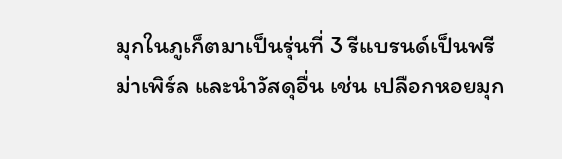มุกในภูเก็ตมาเป็นรุ่นที่ 3 รีแบรนด์เป็นพรีม่าเพิร์ล และนำวัสดุอื่น เช่น เปลือกหอยมุก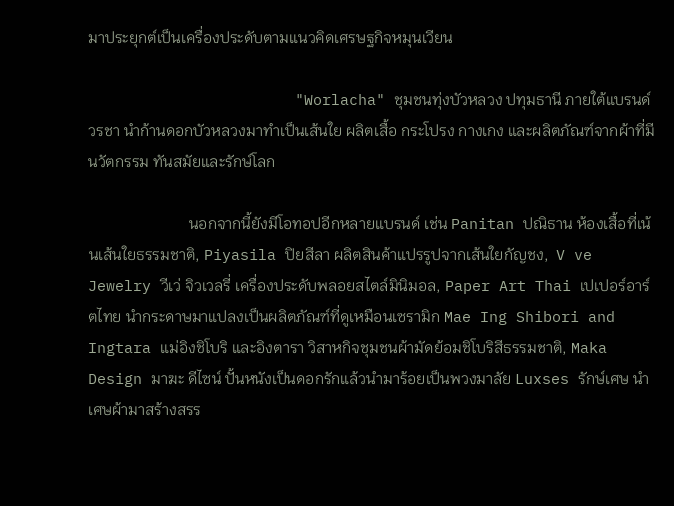มาประยุกต์เป็นเครื่องประดับตามแนวคิดเศรษฐกิจหมุนเวียน

                       "Worlacha" ชุมชนทุ่งบัวหลวง ปทุมธานี ภายใต้แบรนด์วรชา นำก้านดอกบัวหลวงมาทำเป็นเส้นใย ผลิตเสื้อ กระโปรง กางเกง และผลิตภัณฑ์จากผ้าที่มีนวัตกรรม ทันสมัยและรักษ์โลก

                          นอกจากนี้ยังมีโอทอปอีกหลายแบรนด์ เช่น Panitan ปณิธาน ห้องเสื้อที่เน้นเส้นใยธรรมชาติ, Piyasila ปิยสีลา ผลิตสินค้าแปรรูปจากเส้นใยกัญชง,  V ve Jewelry วีเว่ จิวเวลรี่ เครื่องประดับพลอยสไตล์มินิมอล, Paper Art Thai เปเปอร์อาร์ตไทย นำกระดาษมาแปลงเป็นผลิตภัณฑ์ที่ดูเหมือนเซรามิก Mae Ing Shibori and Ingtara แม่อิงชิโบริ และอิงตารา วิสาหกิจชุมชนผ้ามัดย้อมชิโบริสีธรรมชาติ, Maka Design มาฆะ ดีไซน์ ปั้นหนังเป็นดอกรักแล้วนำมาร้อยเป็นพวงมาลัย Luxses รักษ์เศษ นำเศษผ้ามาสร้างสรร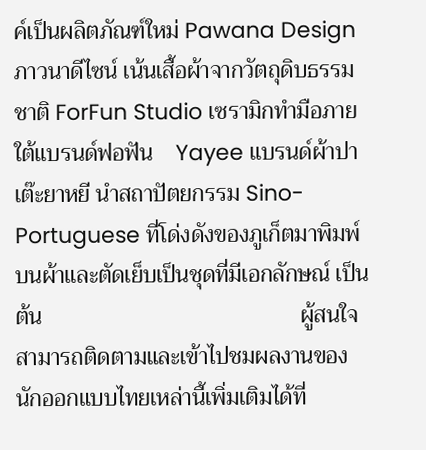ค์เป็นผลิตภัณฑ์ใหม่ Pawana Design ภาวนาดีไซน์ เน้นเสื้อผ้าจากวัตถุดิบธรรมชาติ ForFun Studio เซรามิกทำมือภายใต้แบรนด์ฟอฟัน    Yayee แบรนด์ผ้าปาเต๊ะยาหยี นำสถาปัตยกรรม Sino-Portuguese ที่โด่งดังของภูเก็ตมาพิมพ์บนผ้าและตัดเย็บเป็นชุดที่มีเอกลักษณ์ เป็นต้น                                             ผู้สนใจสามารถติดตามและเข้าไปชมผลงานของนักออกแบบไทยเหล่านี้เพิ่มเติมได้ที่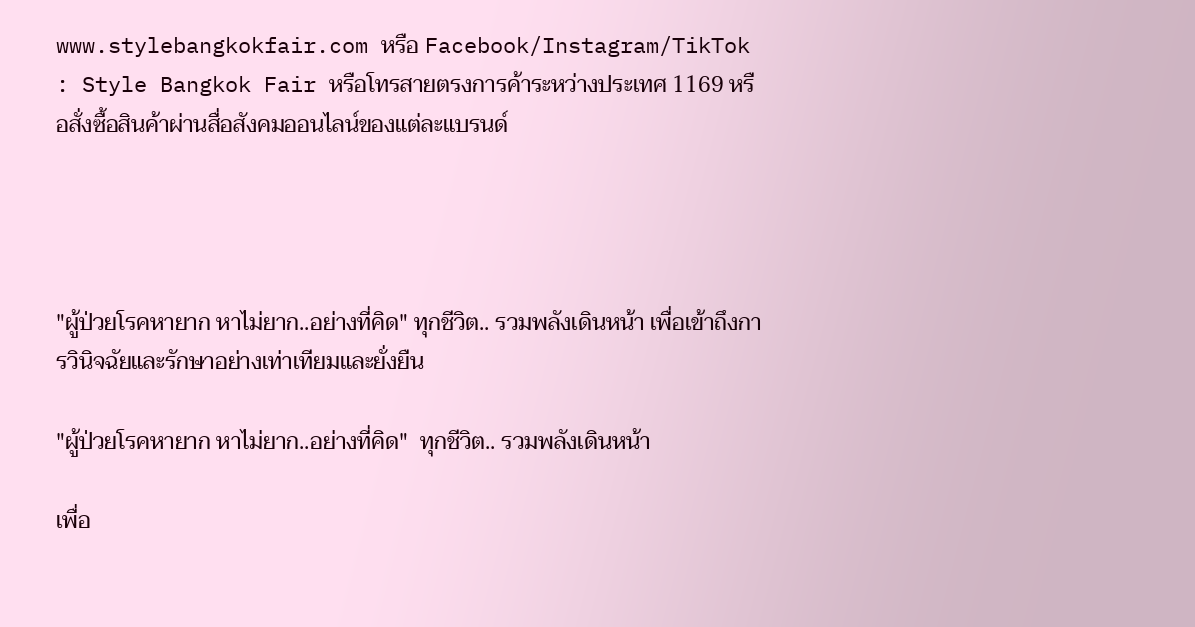www.stylebangkokfair.com หรือ Facebook/Instagram/TikTok : Style Bangkok Fair หรือโทรสายตรงการค้าระหว่างประเทศ 1169 หรือสั่งซื้อสินค้าผ่านสื่อสังคมออนไลน์ของแต่ละแบรนด์




"ผู้ป่วยโรคหายาก หาไม่ยาก..อย่างที่คิด" ทุกชีวิต.. รวมพลังเดินหน้า เพื่อเข้าถึงการวินิจฉัยและรักษาอย่างเท่าเทียมและยั่งยืน

"ผู้ป่วยโรคหายาก หาไม่ยาก..อย่างที่คิด"  ทุกชีวิต.. รวมพลังเดินหน้า

เพื่อ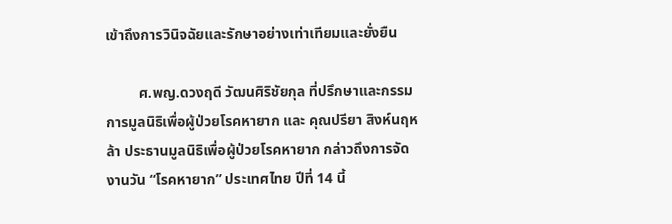เข้าถึงการวินิจฉัยและรักษาอย่างเท่าเทียมและยั่งยืน

         ศ.พญ.ดวงฤดี วัฒนศิริชัยกุล ที่ปรึกษาและกรรมการมูลนิธิเพื่อผู้ป่วยโรคหายาก และ คุณปรียา สิงห์นฤหล้า ประธานมูลนิธิเพื่อผู้ป่วยโรคหายาก กล่าวถึงการจัดงานวัน “โรคหายาก” ประเทศไทย ปีที่ 14 นี้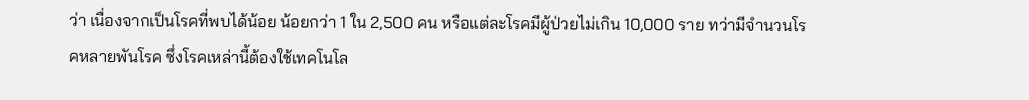ว่า เนื่องจากเป็นโรคที่พบได้น้อย น้อยกว่า 1 ใน 2,500 คน หรือแต่ละโรคมีผู้ป่วยไม่เกิน 10,000 ราย ทว่ามีจำนวนโรคหลายพันโรค ซึ่งโรคเหล่านี้ต้องใช้เทคโนโล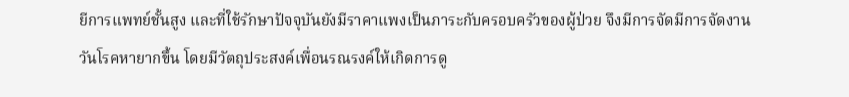ยีการแพทย์ชั้นสูง และที่ใช้รักษาปัจจุบันยังมีราคาแพงเป็นภาระกับครอบครัวของผู้ป่วย จึงมีการจัดมีการจัดงานวันโรคหายากขึ้น โดยมีวัตถุประสงค์เพื่อนรณรงค์ให้เกิดการดู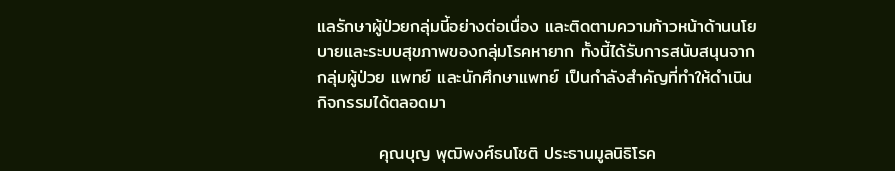แลรักษาผู้ป่วยกลุ่มนี้อย่างต่อเนื่อง และติดตามความก้าวหน้าด้านนโยบายและระบบสุขภาพของกลุ่มโรคหายาก ทั้งนี้ได้รับการสนับสนุนจากกลุ่มผู้ป่วย แพทย์ และนักศึกษาแพทย์ เป็นกำลังสำคัญที่ทำให้ดำเนินกิจกรรมได้ตลอดมา

          คุณบุญ พุฒิพงศ์ธนโชติ ประธานมูลนิธิโรค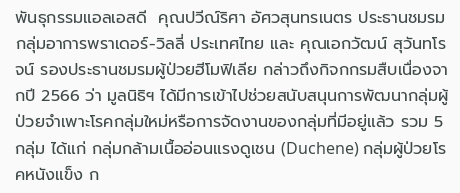พันธุกรรมแอลเอสดี  คุณปวีณ์ริศา อัศวสุนทรเนตร ประธานชมรมกลุ่มอาการพราเดอร์-วิลลี่ ประเทศไทย และ คุณเอกวัฒน์ สุวันทโรจน์ รองประธานชมรมผู้ป่วยฮีโมฟิเลีย กล่าวถึงกิจกกรมสืบเนื่องจากปี 2566 ว่า มูลนิธิฯ ได้มีการเข้าไปช่วยสนับสนุนการพัฒนากลุ่มผู้ป่วยจำเพาะโรคกลุ่มใหม่หรือการจัดงานของกลุ่มที่มีอยู่แล้ว รวม 5 กลุ่ม ได้แก่ กลุ่มกล้ามเนื้ออ่อนแรงดูเชน (Duchene) กลุ่มผู้ป่วยโรคหนังแข็ง ก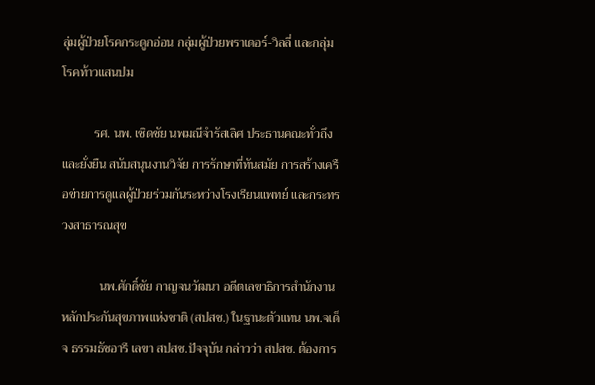ลุ่มผู้ป่วยโรคกระดูกอ่อน กลุ่มผู้ป่วยพราเดอร์-วิลลี่ และกลุ่มโรคท้าวแสนปม

          รศ. นพ. เชิดชัย นพมณีจำรัสเลิศ ประธานคณะทั่วถึงและยั่งยืน สนับสนุนงานวิจัย การรักษาที่ทันสมัย การสร้างเครือข่ายการดูแลผู้ป่วยร่วมกันระหว่างโรงเรียนแพทย์ และกระทรวงสาธารณสุข

            นพ.ศักดิ์ชัย กาญจนวัฒนา อดีตเลขาธิการสำนักงานหลักประกันสุขภาพแห่งชาติ (สปสช.) ในฐานะตัวแทน นพ.จเด็จ ธรรมธัชอารี เลขา สปสช.ปัจจุบัน กล่าวว่า สปสช. ต้องการ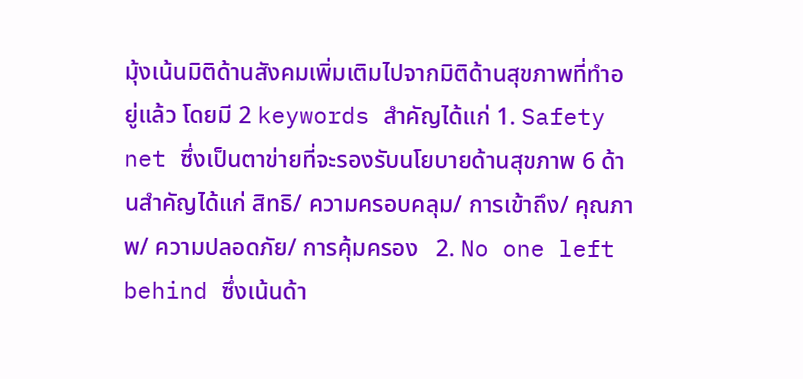มุ้งเน้นมิติด้านสังคมเพิ่มเติมไปจากมิติด้านสุขภาพที่ทำอยู่แล้ว โดยมี 2 keywords สำคัญได้แก่ 1. Safety net ซึ่งเป็นตาข่ายที่จะรองรับนโยบายด้านสุขภาพ 6 ด้านสำคัญได้แก่ สิทธิ/ ความครอบคลุม/ การเข้าถึง/ คุณภาพ/ ความปลอดภัย/ การคุ้มครอง   2. No one left behind ซึ่งเน้นด้า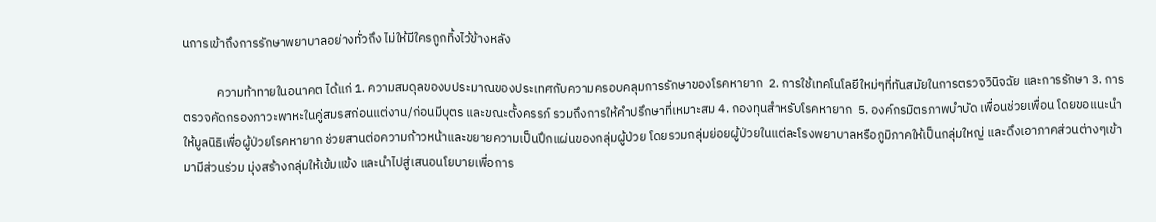นการเข้าถึงการรักษาพยาบาลอย่างทั่วถึง ไม่ให้มีใครถูกทิ้งไว้ข้างหลัง

            ความท้าทายในอนาคต ได้แก่ 1. ความสมดุลของบประมาณของประเทศกับความครอบคลุมการรักษาของโรคหายาก  2. การใช้เทคโนโลยีใหม่ๆที่ทันสมัยในการตรวจวินิจฉัย และการรักษา 3. การตรวจคัดกรองภาวะพาหะในคู่สมรสก่อนแต่งาน/ก่อนมีบุตร และขณะตั้งครรภ์ รวมถึงการให้คำปรึกษาที่เหมาะสม 4. กองทุนสำหรับโรคหายาก  5. องค์กรมิตรภาพบำบัด เพื่อนช่วยเพื่อน โดยขอแนะนำให้มูลนิธิเพื่อผู้ป่วยโรคหายาก ช่วยสานต่อความก้าวหน้าและขยายความเป็นปึกแผ่นของกลุ่มผู้ป่วย โดยรวมกลุ่มย่อยผู้ป่วยในแต่ละโรงพยาบาลหรือภูมิภาคให้เป็นกลุ่มใหญ่ และดึงเอาภาคส่วนต่างๆเข้ามามีส่วนร่วม มุ่งสร้างกลุ่มให้เข้มแข้ง และนำไปสู่เสนอนโยบายเพื่อการ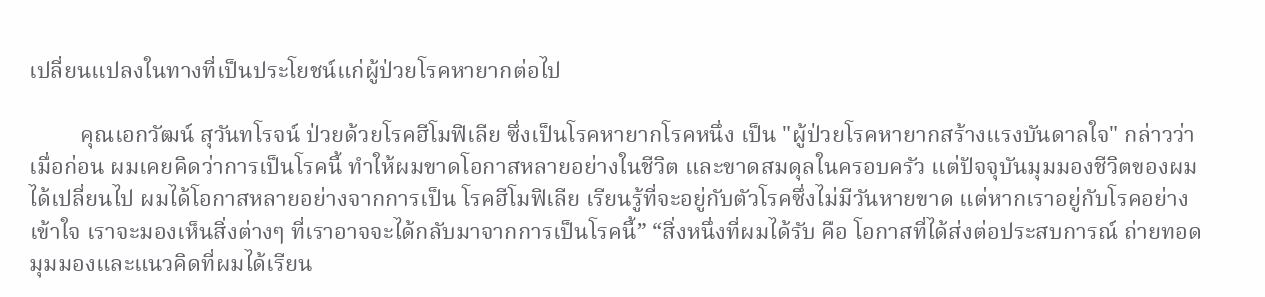เปลี่ยนแปลงในทางที่เป็นประโยชน์แก่ผู้ป่วยโรคหายากต่อไป

         คุณเอกวัฒน์ สุวันทโรจน์ ป่วยด้วยโรคฮีโมฟิเลีย ซึ่งเป็นโรคหายากโรคหนึ่ง เป็น "ผู้ป่วยโรคหายากสร้างแรงบันดาลใจ" กล่าวว่า เมื่อก่อน ผมเคยคิดว่าการเป็นโรคนี้ ทำให้ผมขาดโอกาสหลายอย่างในชีวิต และขาดสมดุลในครอบครัว แต่ปัจจุบันมุมมองชีวิตของผมได้เปลี่ยนไป ผมได้โอกาสหลายอย่างจากการเป็น โรคฮีโมฟิเลีย เรียนรู้ที่จะอยู่กับตัวโรคซึ่งไม่มีวันหายขาด แต่หากเราอยู่กับโรคอย่างเข้าใจ เราจะมองเห็นสิ่งต่างๆ ที่เราอาจจะได้กลับมาจากการเป็นโรคนี้” “สิ่งหนึ่งที่ผมได้รับ คือ โอกาสที่ได้ส่งต่อประสบการณ์ ถ่ายทอดมุมมองและแนวคิดที่ผมได้เรียน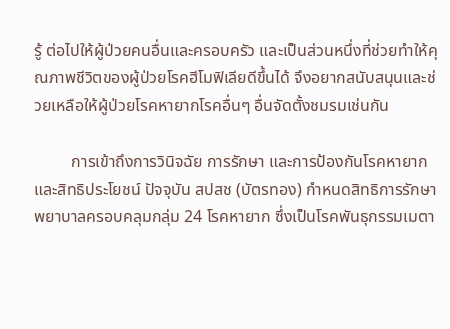รู้ ต่อไปให้ผู้ป่วยคนอื่นและครอบครัว และเป็นส่วนหนึ่งที่ช่วยทำให้คุณภาพชีวิตของผู้ป่วยโรคฮีโมฟิเลียดีขึ้นได้ จึงอยากสนับสนุนและช่วยเหลือให้ผู้ป่วยโรคหายากโรคอื่นๆ อื่นจัดตั้งชมรมเช่นกัน

         การเข้าถึงการวินิจฉัย การรักษา และการป้องกันโรคหายาก และสิทธิประโยชน์ ปัจจุบัน สปสช (บัตรทอง) กำหนดสิทธิการรักษาพยาบาลครอบคลุมกลุ่ม 24 โรคหายาก ซึ่งเป็นโรคพันธุกรรมเมตา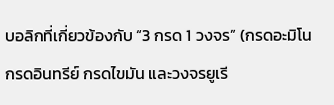บอลิกที่เกี่ยวข้องกับ “3 กรด 1 วงจร” (กรดอะมิโน กรดอินทรีย์ กรดไขมัน และวงจรยูเรี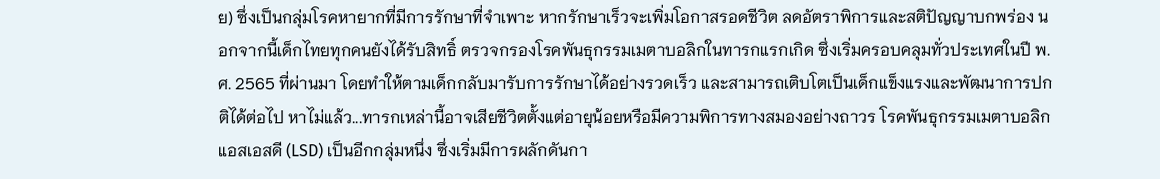ย) ซึ่งเป็นกลุ่มโรคหายากที่มีการรักษาที่จำเพาะ หากรักษาเร็วจะเพิ่มโอกาสรอดชีวิต ลดอัตราพิการและสติปัญญาบกพร่อง นอกจากนี้เด็กไทยทุกคนยังได้รับสิทธิ์ ตรวจกรองโรคพันธุกรรมเมตาบอลิกในทารกแรกเกิด ซึ่งเริ่มครอบคลุมทั่วประเทศในปี พ.ศ. 2565 ที่ผ่านมา โดยทำให้ตามเด็กกลับมารับการรักษาได้อย่างรวดเร็ว และสามารถเติบโตเป็นเด็กแข็งแรงและพัฒนาการปกติได้ต่อไป หาไม่แล้ว...ทารกเหล่านี้อาจเสียชีวิตตั้งแต่อายุน้อยหรือมีความพิการทางสมองอย่างถาวร โรคพันธุกรรมเมตาบอลิกแอสเอสดี (LSD) เป็นอีกกลุ่มหนึ่ง ซึ่งเริ่มมีการผลักดันกา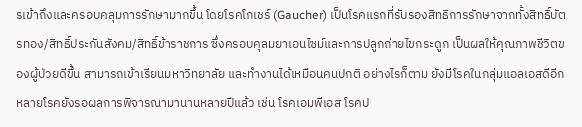รเข้าถึงและครอบคลุมการรักษามากขึ้น โดยโรคโกเชร์ (Gaucher) เป็นโรคแรกที่รับรองสิทธิการรักษาจากทั้งสิทธิ์บัตรทอง/สิทธิ์ประกันสังคม/สิทธิ์ข้าราชการ ซึ่งครอบคุลมยาเอนไซม์และการปลูกถ่ายไขกระดูก เป็นผลให้คุณภาพชีวิตของผู้ป่วยดีขึ้น สามารถเข้าเรียนมหาวิทยาลัย และทำงานได้เหมือนคนปกติ อย่างไรก็ตาม ยังมีโรคในกลุ่มแอลเอสดีอีกหลายโรคยังรอผลการพิจารณามานานหลายปีแล้ว เช่น โรคเอมพีเอส โรคป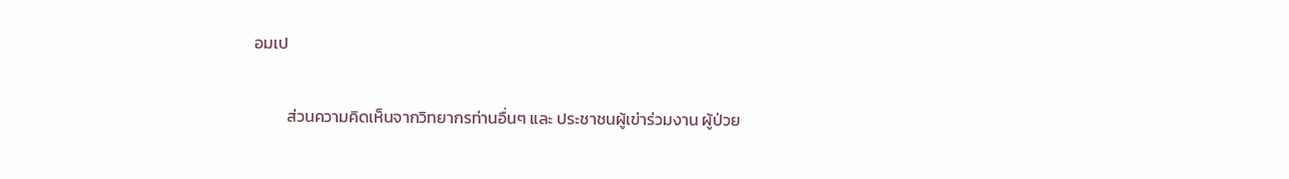อมเป

         ส่วนความคิดเห็นจากวิทยากรท่านอื่นๆ และ ประชาชนผู้เข่าร่วมงาน ผู้ป่วย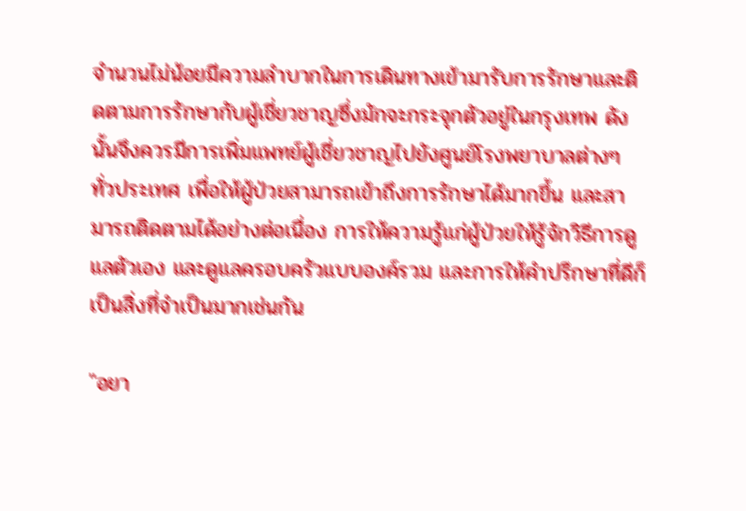จำนวนไม่น้อยมีความลำบากในการเดินทางเข้ามารับการรักษาและติดตามการรักษากับผู้เชี่ยวชาญซึ่งมักจะกระจุกตัวอยู่ในกรุงเทพ ดังนั้นจึงควรมีการเพิ่มแพทย์ผู้เชี่ยวชาญไปยังศูนย์โรงพยาบาลต่างๆ ทั่วประเทศ เพื่อให้ผู้ป่วยสามารถเข้าถึงการรักษาได้มากขึ้น และสามารถติดตามได้อย่างต่อเนื่อง การให้ความรู้แก่ผู้ป่วยให้รู้จักวิธีการดูแลตัวเอง และดูแลครอบครัวแบบองค์รวม และการให้คำปรึกษาที่ดีก็เป็นสิ่งที่จำเป็นมากเช่นกัน

"อยา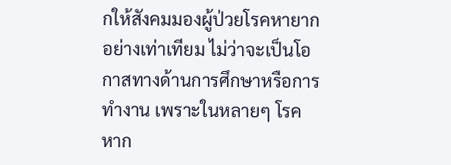กให้สังคมมองผู้ป่วยโรคหายากอย่างเท่าเทียม ไม่ว่าจะเป็นโอกาสทางด้านการศึกษาหรือการทำงาน เพราะในหลายๆ โรค หาก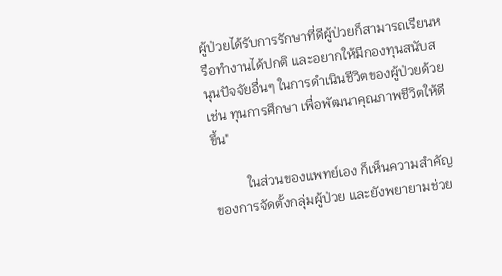ผู้ป่วยได้รับการรักษาที่ดีผู้ป่วยก็สามารถเรียนหรือทำงานได้ปกติ และอยากให้มีกองทุนสนับสนุนปัจจัยอื่นๆ ในการดำเนินชีวิตของผู้ป่วยด้วย เช่น ทุนการศึกษา เพื่อพัฒนาคุณภาพชีวิตให้ดีขึ้น"

          ในส่วนของแพทย์เอง ก็เห็นความสำคัญของการจัดตั้งกลุ่มผู้ป่วย และยังพยายามช่วย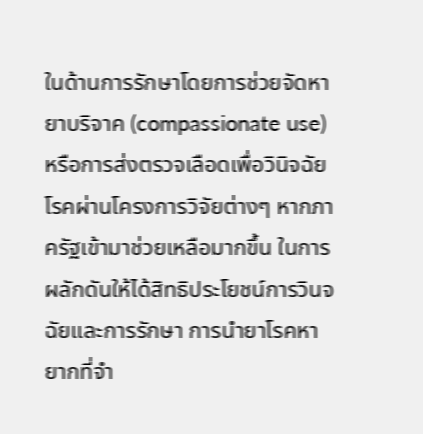ในด้านการรักษาโดยการช่วยจัดหายาบริจาค (compassionate use) หรือการส่งตรวจเลือดเพื่อวินิจฉัยโรคผ่านโครงการวิจัยต่างๆ หากภาครัฐเข้ามาช่วยเหลือมากขึ้น ในการผลักดันให้ได้สิทธิประโยชน์การวินจฉัยและการรักษา การนำยาโรคหายากที่จำ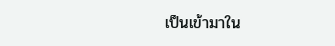เป็นเข้ามาใน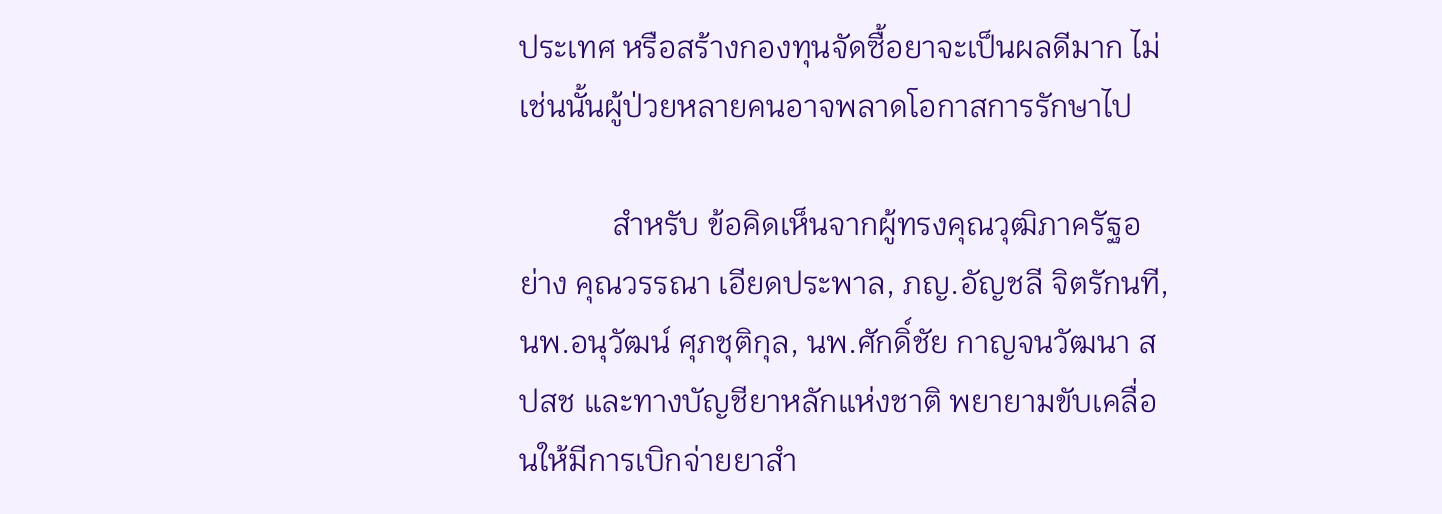ประเทศ หรือสร้างกองทุนจัดซื้อยาจะเป็นผลดีมาก ไม่เช่นนั้นผู้ป่วยหลายคนอาจพลาดโอกาสการรักษาไป

            สำหรับ ข้อคิดเห็นจากผู้ทรงคุณวุฒิภาครัฐอย่าง คุณวรรณา เอียดประพาล, ภญ.อัญชลี จิตรักนที, นพ.อนุวัฒน์ ศุภชุติกุล, นพ.ศักดิ์ชัย กาญจนวัฒนา สปสช และทางบัญชียาหลักแห่งชาติ พยายามขับเคลื่อนให้มีการเบิกจ่ายยาสำ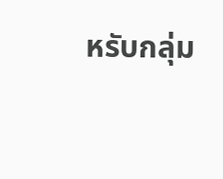หรับกลุ่ม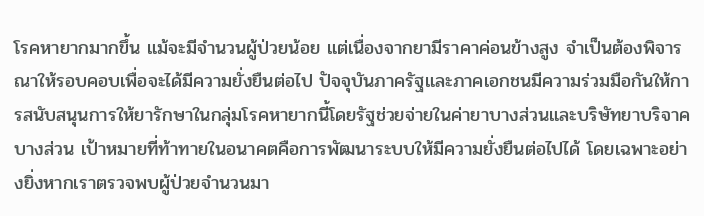โรคหายากมากขึ้น แม้จะมีจำนวนผู้ป่วยน้อย แต่เนื่องจากยามีราคาค่อนข้างสูง จำเป็นต้องพิจารณาให้รอบคอบเพื่อจะได้มีความยั่งยืนต่อไป ปัจจุบันภาครัฐและภาคเอกชนมีความร่วมมือกันให้การสนับสนุนการให้ยารักษาในกลุ่มโรคหายากนี้โดยรัฐช่วยจ่ายในค่ายาบางส่วนและบริษัทยาบริจาคบางส่วน เป้าหมายที่ท้าทายในอนาคตคือการพัฒนาระบบให้มีความยั่งยืนต่อไปได้ โดยเฉพาะอย่างยิ่งหากเราตรวจพบผู้ป่วยจำนวนมา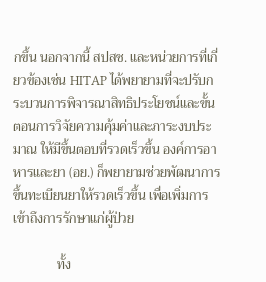กขึ้น นอกจากนี้ สปสช. และหน่วยการที่เกี่ยวข้องเช่น HITAP ได้พยายามที่จะปรับกระบวนการพิจารณาสิทธิประโยชน์และขั้นตอนการวิจัยความคุ้มค่าและภาระงบประมาณ ให้มีขึ้นตอบที่รวดเร็วขึ้น องค์การอาหารและยา (อย.) ก็พยายามช่วยพัฒนาการขึ้นทะเบียนยาให้รวดเร็วขึ้น เพื่อเพิ่มการเข้าถึงการรักษาแก่ผู้ป่วย

             ทั้ง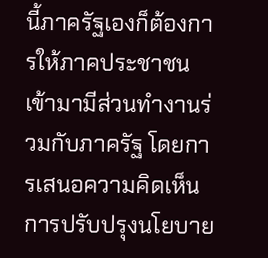นี้ภาครัฐเองก็ต้องการให้ภาคประชาชนเข้ามามีส่วนทำงานร่วมกับภาครัฐ โดยการเสนอความคิดเห็น การปรับปรุงนโยบาย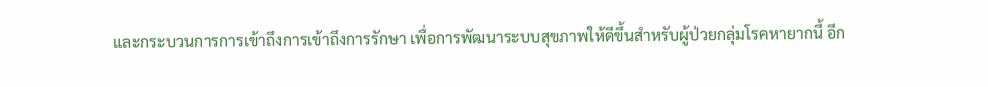และกระบวนการการเข้าถึงการเข้าถึงการรักษา เพื่อการพัฒนาระบบสุขภาพให้ดีขึ้นสำหรับผู้ป่วยกลุ่มโรคหายากนี้ อีก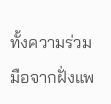ทั้งความร่วมมือจากฝั่งแพ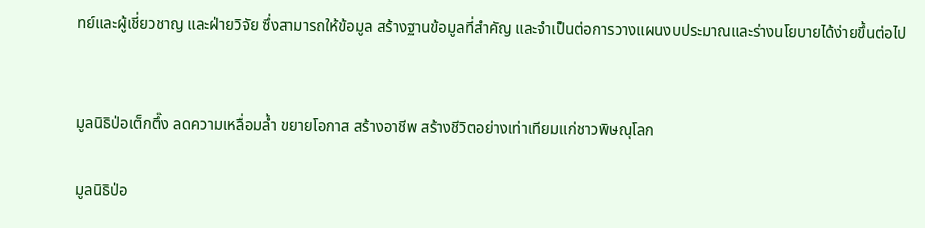ทย์และผู้เชี่ยวชาญ และฝ่ายวิจัย ซึ่งสามารถให้ข้อมูล สร้างฐานข้อมูลที่สำคัญ และจำเป็นต่อการวางแผนงบประมาณและร่างนโยบายได้ง่ายขึ้นต่อไป


มูลนิธิป่อเต็กตึ๊ง ลดความเหลื่อมล้ำ ขยายโอกาส สร้างอาชีพ สร้างชีวิตอย่างเท่าเทียมแก่ชาวพิษณุโลก

มูลนิธิป่อ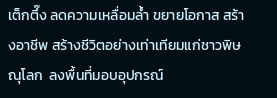เต็กตึ๊ง ลดความเหลื่อมล้ำ ขยายโอกาส สร้างอาชีพ สร้างชีวิตอย่างเท่าเทียมแก่ชาวพิษณุโลก  ลงพื้นที่มอบอุปกรณ์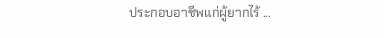ประกอบอาชีพแก่ผู้ยากไร้ ...